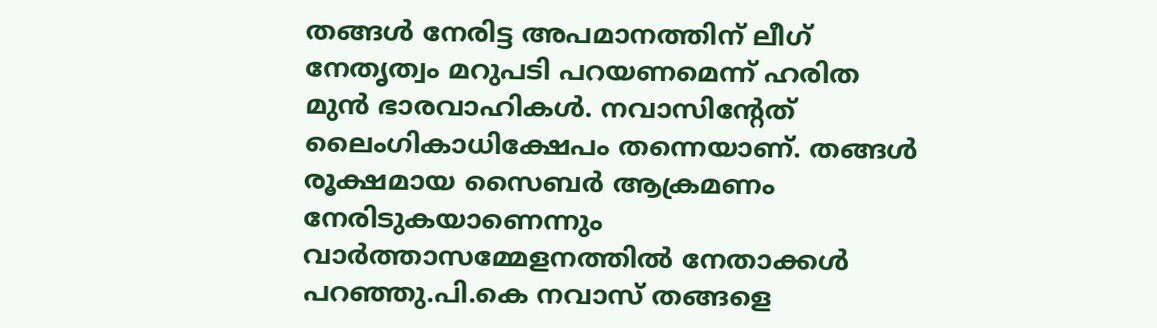തങ്ങള്‍ നേരിട്ട അപമാനത്തിന് ലീഗ് നേതൃത്വം മറുപടി പറയണമെന്ന് ഹരിത മുന്‍ ഭാരവാഹികള്‍. നവാസിന്റേത് ലൈംഗികാധിക്ഷേപം തന്നെയാണ്. തങ്ങള്‍ രൂക്ഷമായ സൈബര്‍ ആക്രമണം നേരിടുകയാണെന്നും വാര്‍ത്താസമ്മേളനത്തില്‍ നേതാക്കള്‍ പറഞ്ഞു.പി.കെ നവാസ് തങ്ങളെ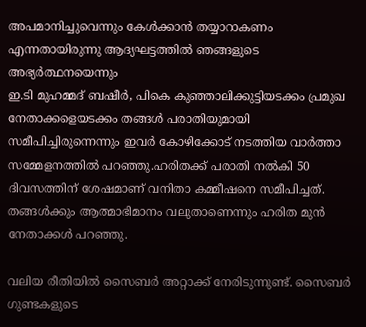അപമാനിച്ചുവെന്നും കേള്‍ക്കാന്‍ തയ്യാറാകണം എന്നതായിരുന്നു ആദ്യഘട്ടത്തില്‍ ഞങ്ങളുടെ അഭ്യര്‍ത്ഥനയെന്നും
ഇ.ടി മുഹമ്മദ് ബഷീര്‍, പികെ കുഞ്ഞാലിക്കുട്ടിയടക്കം പ്രമുഖ നേതാക്കളെയടക്കം തങ്ങള്‍ പരാതിയുമായി സമീപിച്ചിരുന്നെന്നും ഇവര്‍ കോഴിക്കോട് നടത്തിയ വാര്‍ത്താ സമ്മേളനത്തില്‍ പറഞ്ഞു.ഹരിതക്ക് പരാതി നല്‍കി 50 ദിവസത്തിന് ശേഷമാണ് വനിതാ കമ്മീഷനെ സമീപിച്ചത്. തങ്ങള്‍ക്കും ആത്മാഭിമാനം വലുതാണെന്നും ഹരിത മുന്‍ നേതാക്കള്‍ പറഞ്ഞു.

വലിയ രീതിയില്‍ സൈബര്‍ അറ്റാക്ക് നേരിടുന്നുണ്ട്. സൈബര്‍ ഗുണ്ടകളുടെ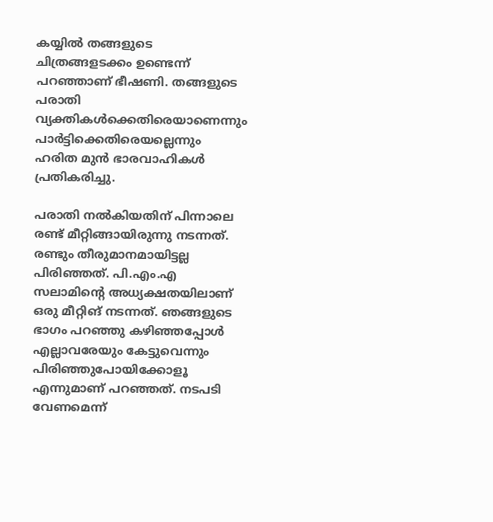കയ്യില്‍ തങ്ങളുടെ ചിത്രങ്ങളടക്കം ഉണ്ടെന്ന് പറഞ്ഞാണ് ഭീഷണി. തങ്ങളുടെ പരാതി വ്യക്തികള്‍ക്കെതിരെയാണെന്നും പാര്‍ട്ടിക്കെതിരെയല്ലെന്നും ഹരിത മുന്‍ ഭാരവാഹികള്‍ പ്രതികരിച്ചു.

പരാതി നല്‍കിയതിന് പിന്നാലെ രണ്ട് മീറ്റിങ്ങായിരുന്നു നടന്നത്. രണ്ടും തീരുമാനമായിട്ടല്ല പിരിഞ്ഞത്. പി.എം.എ സലാമിന്റെ അധ്യക്ഷതയിലാണ് ഒരു മീറ്റിങ് നടന്നത്. ഞങ്ങളുടെ ഭാഗം പറഞ്ഞു കഴിഞ്ഞപ്പോള്‍ എല്ലാവരേയും കേട്ടുവെന്നും പിരിഞ്ഞുപോയിക്കോളൂ എന്നുമാണ് പറഞ്ഞത്. നടപടി വേണമെന്ന്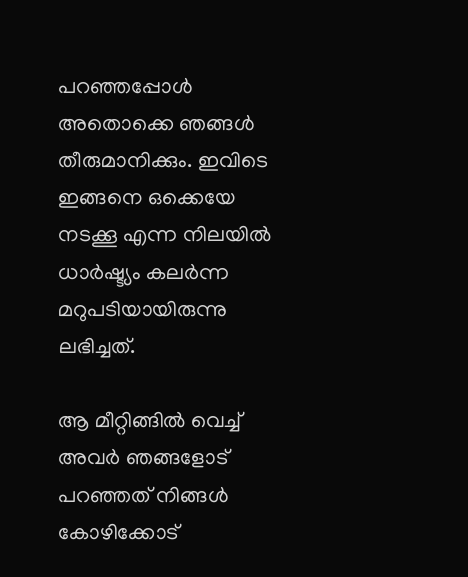പറഞ്ഞപ്പോള്‍ അതൊക്കെ ഞങ്ങള്‍ തീരുമാനിക്കും. ഇവിടെ ഇങ്ങനെ ഒക്കെയേ നടക്കൂ എന്ന നിലയില്‍ ധാര്‍ഷ്ട്യം കലര്‍ന്ന മറുപടിയായിരുന്നു ലഭിച്ചത്.

ആ മീറ്റിങ്ങില്‍ വെച്ച് അവര്‍ ഞങ്ങളോട് പറഞ്ഞത് നിങ്ങള്‍ കോഴിക്കോട്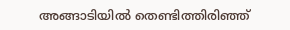അങ്ങാടിയില്‍ തെണ്ടിത്തിരിഞ്ഞ്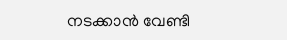നടക്കാന്‍ വേണ്ടി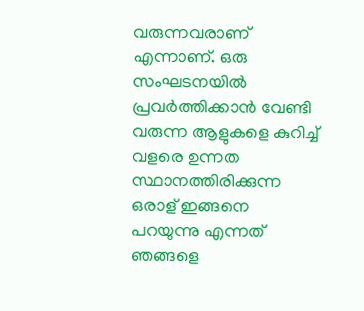വരുന്നവരാണ് എന്നാണ്. ഒരു സംഘടനയില്‍ പ്രവര്‍ത്തിക്കാന്‍ വേണ്ടി വരുന്ന ആളുകളെ കുറിച്ച് വളരെ ഉന്നത സ്ഥാനത്തിരിക്കുന്ന ഒരാള് ഇങ്ങനെ പറയുന്നു എന്നത് ഞങ്ങളെ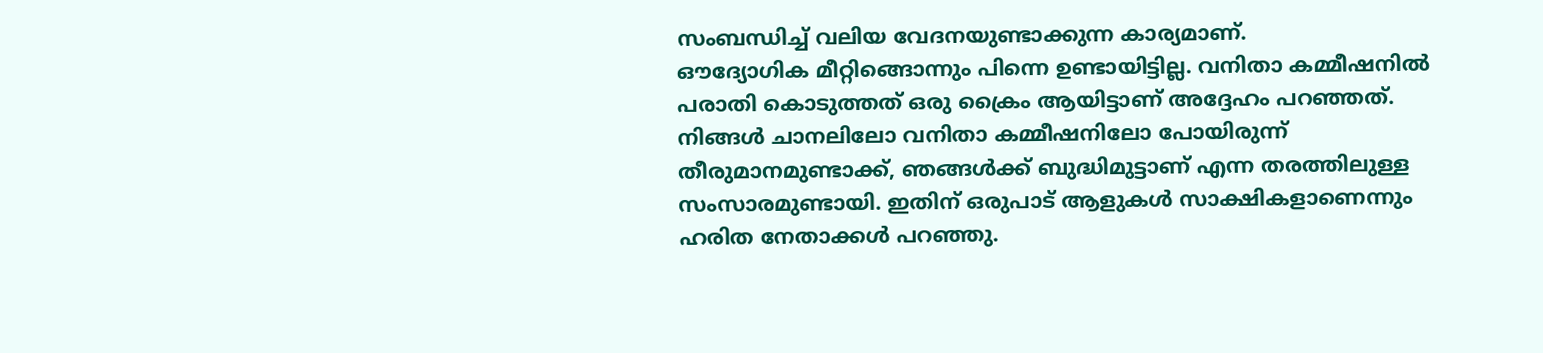സംബന്ധിച്ച് വലിയ വേദനയുണ്ടാക്കുന്ന കാര്യമാണ്.
ഔദ്യോഗിക മീറ്റിങ്ങൊന്നും പിന്നെ ഉണ്ടായിട്ടില്ല. വനിതാ കമ്മീഷനില്‍ പരാതി കൊടുത്തത് ഒരു ക്രൈം ആയിട്ടാണ് അദ്ദേഹം പറഞ്ഞത്. നിങ്ങള്‍ ചാനലിലോ വനിതാ കമ്മീഷനിലോ പോയിരുന്ന് തീരുമാനമുണ്ടാക്ക്, ഞങ്ങള്‍ക്ക് ബുദ്ധിമുട്ടാണ് എന്ന തരത്തിലുള്ള സംസാരമുണ്ടായി. ഇതിന് ഒരുപാട് ആളുകള്‍ സാക്ഷികളാണെന്നും ഹരിത നേതാക്കള്‍ പറഞ്ഞു.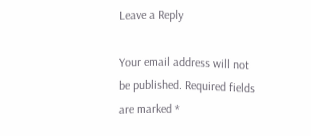Leave a Reply

Your email address will not be published. Required fields are marked *